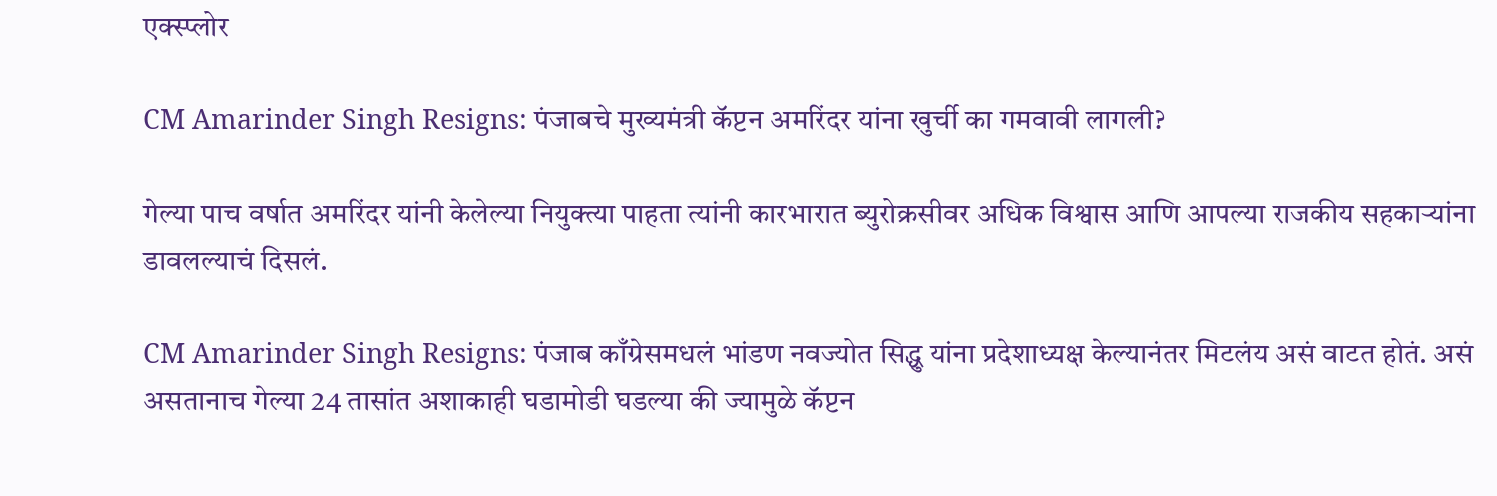एक्स्प्लोर

CM Amarinder Singh Resigns: पंजाबचे मुख्यमंत्री कॅप्टन अमरिंदर यांना खुर्ची का गमवावी लागली?

गेल्या पाच वर्षात अमरिंदर यांनी केलेल्या नियुक्त्या पाहता त्यांनी कारभारात ब्युरोक्रसीवर अधिक विश्वास आणि आपल्या राजकीय सहकाऱ्यांना डावलल्याचं दिसलं.

CM Amarinder Singh Resigns: पंजाब काँग्रेसमधलं भांडण नवज्योत सिद्धु यांना प्रदेशाध्यक्ष केल्यानंतर मिटलंय असं वाटत होतं. असं असतानाच गेल्या 24 तासांत अशाकाही घडामोडी घडल्या की ज्यामुळे कॅप्टन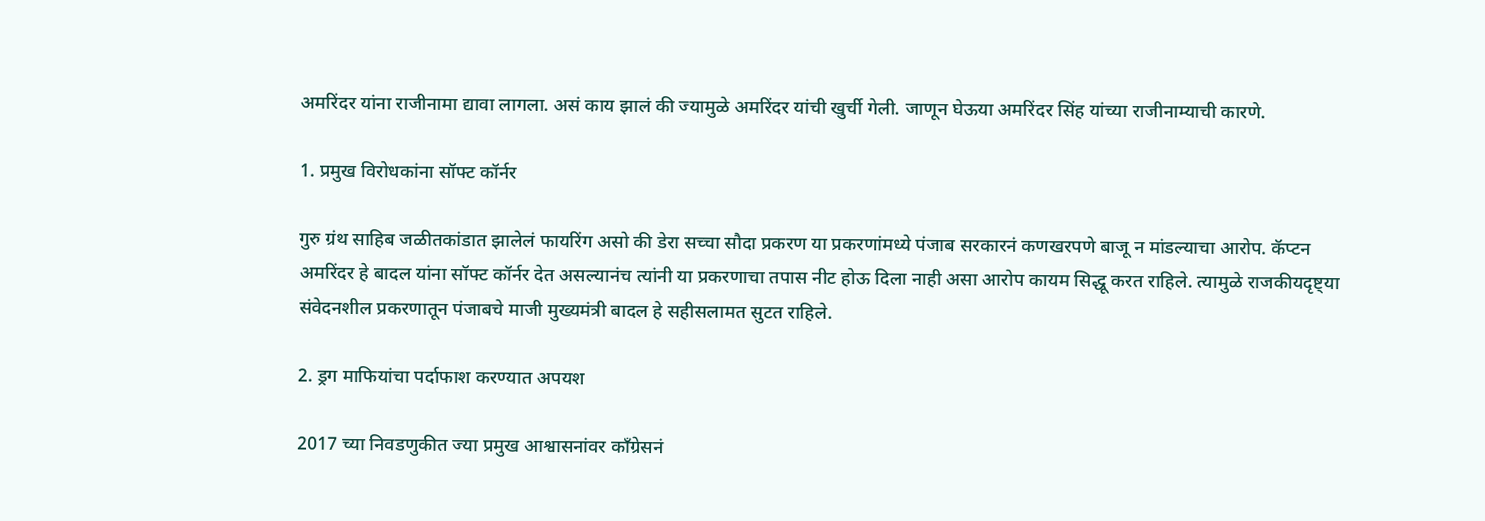अमरिंदर यांना राजीनामा द्यावा लागला. असं काय झालं की ज्यामुळे अमरिंदर यांची खुर्ची गेली. जाणून घेऊया अमरिंदर सिंह यांच्या राजीनाम्याची कारणे.

1. प्रमुख विरोधकांना सॉफ्ट कॉर्नर

गुरु ग्रंथ साहिब जळीतकांडात झालेलं फायरिंग असो की डेरा सच्चा सौदा प्रकरण या प्रकरणांमध्ये पंजाब सरकारनं कणखरपणे बाजू न मांडल्याचा आरोप. कॅप्टन अमरिंदर हे बादल यांना सॉफ्ट कॉर्नर देत असल्यानंच त्यांनी या प्रकरणाचा तपास नीट होऊ दिला नाही असा आरोप कायम सिद्धू करत राहिले. त्यामुळे राजकीयदृष्ट्या संवेदनशील प्रकरणातून पंजाबचे माजी मुख्यमंत्री बादल हे सहीसलामत सुटत राहिले.

2. ड्रग माफियांचा पर्दाफाश करण्यात अपयश

2017 च्या निवडणुकीत ज्या प्रमुख आश्वासनांवर काँग्रेसनं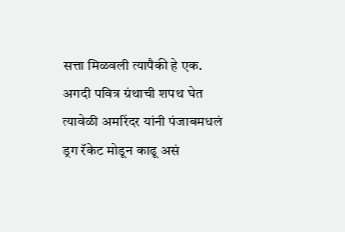सत्ता मिळवली त्यापैकी हे एक. अगदी पवित्र ग्रंथाची शपथ घेत त्यावेळी अमरिंदर यांनी पंजाबमधलं ड्रग रॅकेट मोडून काढू असं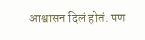आश्वासन दिलं होतं. पण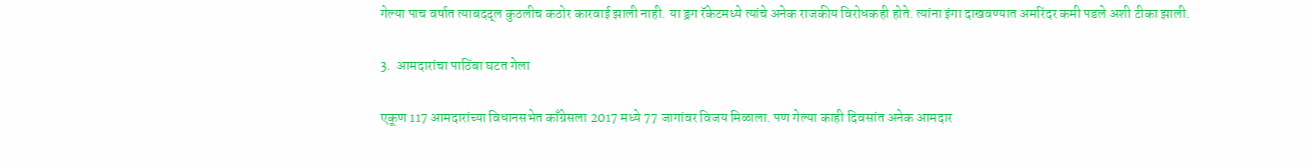गेल्या पाच वर्षात त्याबदद्ल कुठलीच कठोर कारवाई झाली नाही. या ड्रग रॅकेटमध्ये त्यांचे अनेक राजकीय विरोधकही होते. त्यांना इंगा दाखवण्यात अमरिंदर कमी पडले अशी टीका झाली.

3.  आमदारांचा पाठिंबा घटत गेला

एकूण 117 आमदारांच्या विधानसभेत काँग्रेसला 2017 मध्ये 77 जागांवर विजय मिळाला. पण गेल्या काही दिवसांत अनेक आमदार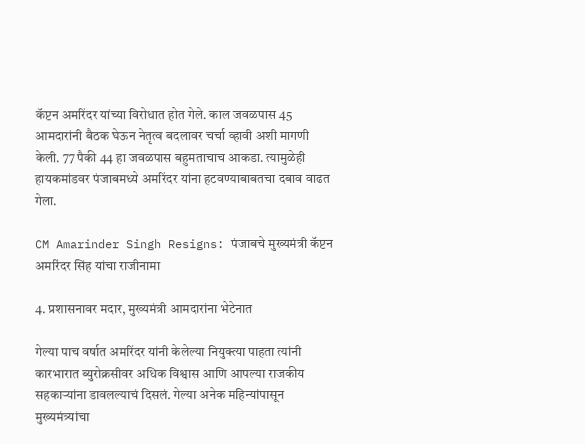कॅप्टन अमरिंदर यांच्या विरोधात होत गेले. काल जवळपास 45 आमदारांनी बैठक घेऊन नेतृत्व बदलावर चर्चा व्हावी अशी मागणी केली. 77 पैकी 44 हा जवळपास बहुमताचाच आकडा. त्यामुळेही हायकमांडवर पंजाबमध्ये अमरिंदर यांना हटवण्याबाबतचा दबाव वाढत गेला.

CM Amarinder Singh Resigns: पंजाबचे मुख्यमंत्री कॅप्टन अमरिंदर सिंह यांचा राजीनामा

4. प्रशासनावर मदार, मुख्यमंत्री आमदारांना भेटेनात

गेल्या पाच वर्षात अमरिंदर यांनी केलेल्या नियुक्त्या पाहता त्यांनी कारभारात ब्युरोक्रसीवर अधिक विश्वास आणि आपल्या राजकीय सहकाऱ्यांना डावलल्याचं दिसलं. गेल्या अनेक महिन्यांपासून मुख्यमंत्र्यांचा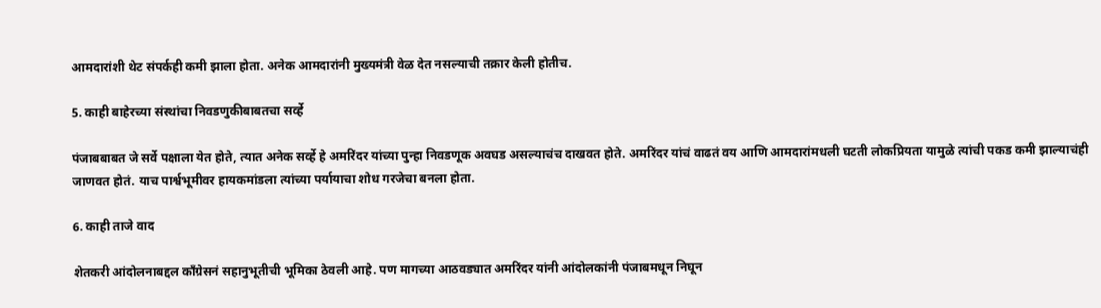आमदारांशी थेट संपर्कही कमी झाला होता. अनेक आमदारांनी मुख्यमंत्री वेळ देत नसल्याची तक्रार केली होतीच.

5. काही बाहेरच्या संस्थांचा निवडणुकीबाबतचा सर्व्हे

पंजाबबाबत जे सर्वे पक्षाला येत होते, त्यात अनेक सर्व्हे हे अमरिंदर यांच्या पुन्हा निवडणूक अवघड असल्याचंच दाखवत होते. अमरिंदर यांचं वाढतं वय आणि आमदारांमधली घटती लोकप्रियता यामुळे त्यांची पकड कमी झाल्याचंही जाणवत होतं. याच पार्श्वभूमीवर हायकमांडला त्यांच्या पर्यायाचा शोध गरजेचा बनला होता.

6. काही ताजे वाद

शेतकरी आंदोलनाबद्दल काँग्रेसनं सहानुभूतीची भूमिका ठेवली आहे. पण मागच्या आठवड्यात अमरिंदर यांनी आंदोलकांनी पंजाबमधून निघून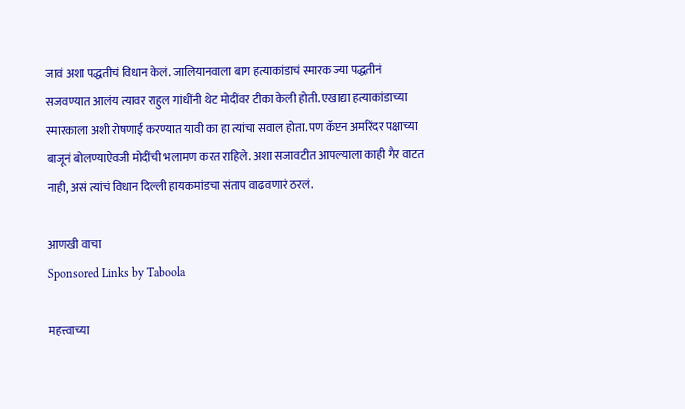जावं अशा पद्धतीचं विधान केलं. जालियानवाला बाग हत्याकांडाचं स्मारक ज्या पद्धतीनं सजवण्यात आलंय त्यावर राहुल गांधींनी थेट मोदींवर टीका केली होती. एखाद्या हत्याकांडाच्या स्मारकाला अशी रोषणाई करण्यात यावी का हा त्यांचा सवाल होता. पण कॅप्टन अमरिंदर पक्षाच्या बाजूनं बोलण्याऐवजी मोदींची भलामण करत राहिले. अशा सजावटीत आपल्याला काही गैर वाटत नाही, असं त्यांचं विधान दिल्ली हायकमांडचा संताप वाढवणारं ठरलं.

आणखी वाचा
Sponsored Links by Taboola

महत्त्वाच्या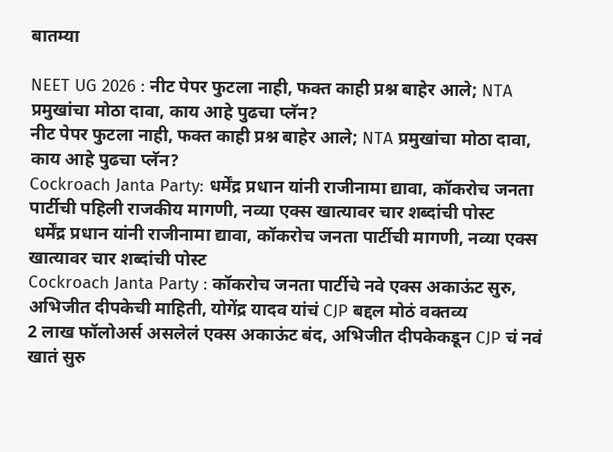बातम्या

NEET UG 2026 : नीट पेपर फुटला नाही, फक्त काही प्रश्न बाहेर आले; NTA प्रमुखांचा मोठा दावा, काय आहे पुढचा प्लॅन?
नीट पेपर फुटला नाही, फक्त काही प्रश्न बाहेर आले; NTA प्रमुखांचा मोठा दावा, काय आहे पुढचा प्लॅन?
Cockroach Janta Party: धर्मेंद्र प्रधान यांनी राजीनामा द्यावा, कॉकरोच जनता पार्टीची पहिली राजकीय मागणी, नव्या एक्स खात्यावर चार शब्दांची पोस्ट
 धर्मेंद्र प्रधान यांनी राजीनामा द्यावा, कॉकरोच जनता पार्टीची मागणी, नव्या एक्स खात्यावर चार शब्दांची पोस्ट
Cockroach Janta Party : कॉकरोच जनता पार्टीचे नवे एक्स अकाऊंट सुरु, अभिजीत दीपकेची माहिती, योगेंद्र यादव यांचं CJP बद्दल मोठं वक्तव्य
2 लाख फॉलोअर्स असलेलं एक्स अकाऊंट बंद, अभिजीत दीपकेकडून CJP चं नवं खातं सुरु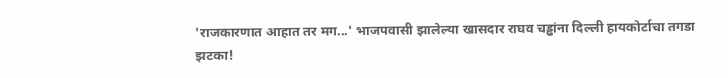'राजकारणात आहात तर मग...' भाजपवासी झालेल्या खासदार राघव चड्ढांना दिल्ली हायकोर्टाचा तगडा झटका!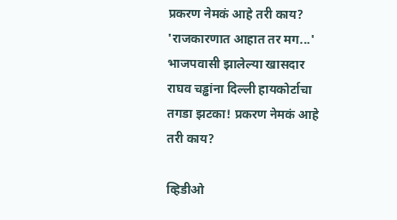प्रकरण नेमकं आहे तरी काय?
'राजकारणात आहात तर मग...' भाजपवासी झालेल्या खासदार राघव चड्ढांना दिल्ली हायकोर्टाचा तगडा झटका! प्रकरण नेमकं आहे तरी काय?

व्हिडीओ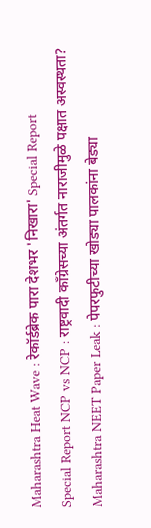Maharashtra Heat Wave : रेकॉर्डब्रेक पारा देशभर 'निखारा' Special Report
Special Report NCP vs NCP : राष्ट्रवादी काँग्रेसच्या अंतर्गत नाराजीमुळे पक्षात अस्वस्थता?
Maharashtra NEET Paper Leak : पेपरफुटीच्या खोड्या पालकांना बेड्या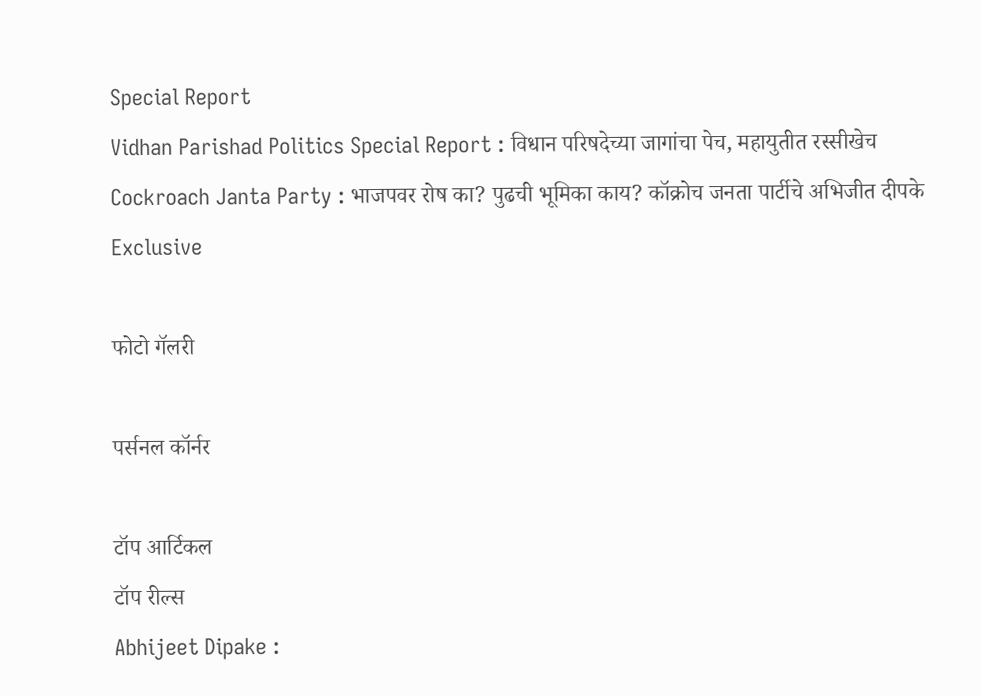Special Report
Vidhan Parishad Politics Special Report : विधान परिषदेच्या जागांचा पेच, महायुतीत रस्सीखेच
Cockroach Janta Party : भाजपवर रोष का? पुढची भूमिका काय? कॉक्रोच जनता पार्टीचे अभिजीत दीपके Exclusive

फोटो गॅलरी

पर्सनल कॉर्नर

टॉप आर्टिकल
टॉप रील्स
Abhijeet Dipake :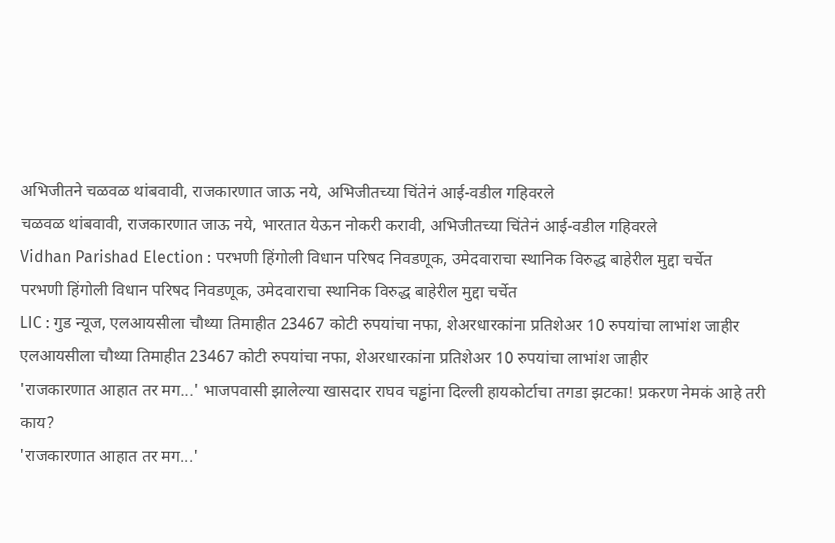अभिजीतने चळवळ थांबवावी, राजकारणात जाऊ नये, अभिजीतच्या चिंतेनं आई-वडील गहिवरले
चळवळ थांबवावी, राजकारणात जाऊ नये, भारतात येऊन नोकरी करावी, अभिजीतच्या चिंतेनं आई-वडील गहिवरले
Vidhan Parishad Election : परभणी हिंगोली विधान परिषद निवडणूक, उमेदवाराचा स्थानिक विरुद्ध बाहेरील मुद्दा चर्चेत
परभणी हिंगोली विधान परिषद निवडणूक, उमेदवाराचा स्थानिक विरुद्ध बाहेरील मुद्दा चर्चेत
LIC : गुड न्यूज, एलआयसीला चौथ्या तिमाहीत 23467 कोटी रुपयांचा नफा, शेअरधारकांना प्रतिशेअर 10 रुपयांचा लाभांश जाहीर
एलआयसीला चौथ्या तिमाहीत 23467 कोटी रुपयांचा नफा, शेअरधारकांना प्रतिशेअर 10 रुपयांचा लाभांश जाहीर
'राजकारणात आहात तर मग...' भाजपवासी झालेल्या खासदार राघव चड्ढांना दिल्ली हायकोर्टाचा तगडा झटका! प्रकरण नेमकं आहे तरी काय?
'राजकारणात आहात तर मग...'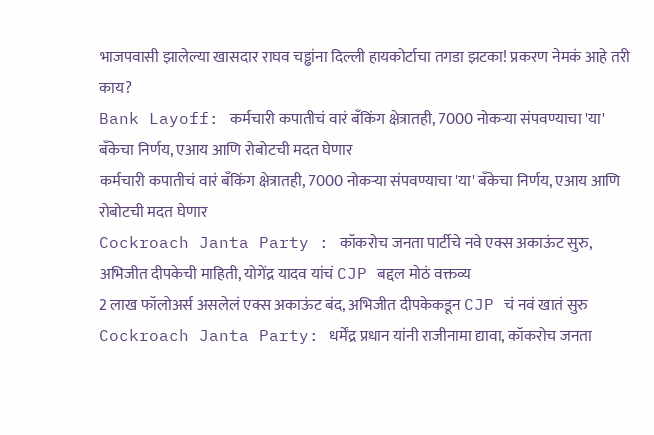भाजपवासी झालेल्या खासदार राघव चड्ढांना दिल्ली हायकोर्टाचा तगडा झटका! प्रकरण नेमकं आहे तरी काय?
Bank Layoff: कर्मचारी कपातीचं वारं बँकिंग क्षेत्रातही, 7000 नोकऱ्या संपवण्याचा 'या' बँकेचा निर्णय, एआय आणि रोबोटची मदत घेणार
कर्मचारी कपातीचं वारं बँकिंग क्षेत्रातही, 7000 नोकऱ्या संपवण्याचा 'या' बँकेचा निर्णय, एआय आणि रोबोटची मदत घेणार
Cockroach Janta Party : कॉकरोच जनता पार्टीचे नवे एक्स अकाऊंट सुरु, अभिजीत दीपकेची माहिती, योगेंद्र यादव यांचं CJP बद्दल मोठं वक्तव्य
2 लाख फॉलोअर्स असलेलं एक्स अकाऊंट बंद, अभिजीत दीपकेकडून CJP चं नवं खातं सुरु
Cockroach Janta Party: धर्मेंद्र प्रधान यांनी राजीनामा द्यावा, कॉकरोच जनता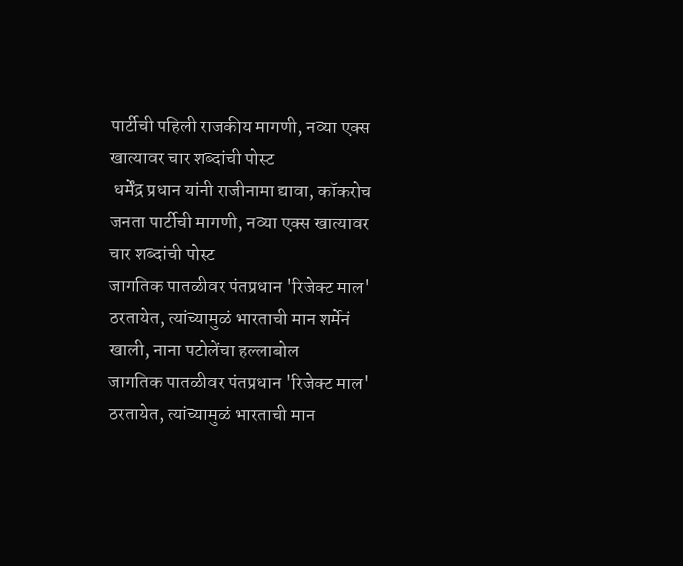पार्टीची पहिली राजकीय मागणी, नव्या एक्स खात्यावर चार शब्दांची पोस्ट
 धर्मेंद्र प्रधान यांनी राजीनामा द्यावा, कॉकरोच जनता पार्टीची मागणी, नव्या एक्स खात्यावर चार शब्दांची पोस्ट
जागतिक पातळीवर पंतप्रधान 'रिजेक्ट माल' ठरतायेत, त्यांच्यामुळं भारताची मान शर्मेनं खाली, नाना पटोलेंचा हल्लाबोल
जागतिक पातळीवर पंतप्रधान 'रिजेक्ट माल' ठरतायेत, त्यांच्यामुळं भारताची मान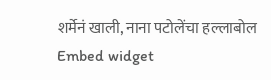शर्मेनं खाली, नाना पटोलेंचा हल्लाबोल
Embed widget